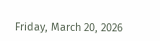Friday, March 20, 2026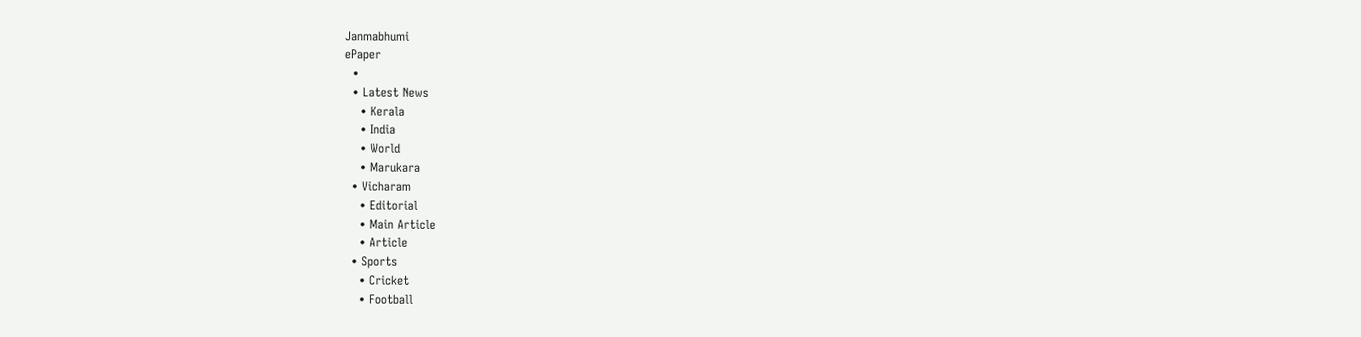Janmabhumi
ePaper
  •
  • Latest News
    • Kerala
    • India
    • World
    • Marukara
  • Vicharam
    • Editorial
    • Main Article
    • Article
  • Sports
    • Cricket
    • Football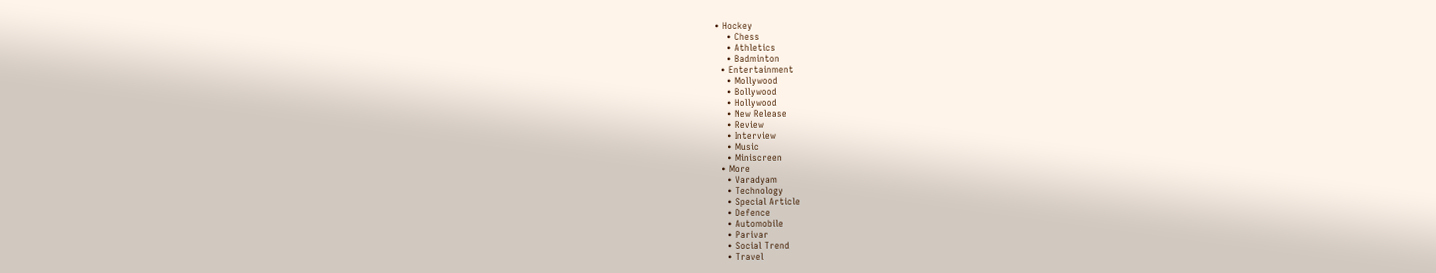• Hockey
    • Chess
    • Athletics
    • Badminton
  • Entertainment
    • Mollywood
    • Bollywood
    • Hollywood
    • New Release
    • Review
    • Interview
    • Music
    • Miniscreen
  • More
    • Varadyam
    • Technology
    • Special Article
    • Defence
    • Automobile
    • Parivar
    • Social Trend
    • Travel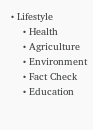• Lifestyle
    • Health
    • Agriculture
    • Environment
    • Fact Check
    • Education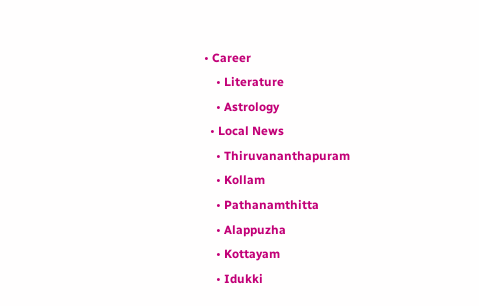• Career
    • Literature
    • Astrology
  • Local News
    • Thiruvananthapuram
    • Kollam
    • Pathanamthitta
    • Alappuzha
    • Kottayam
    • Idukki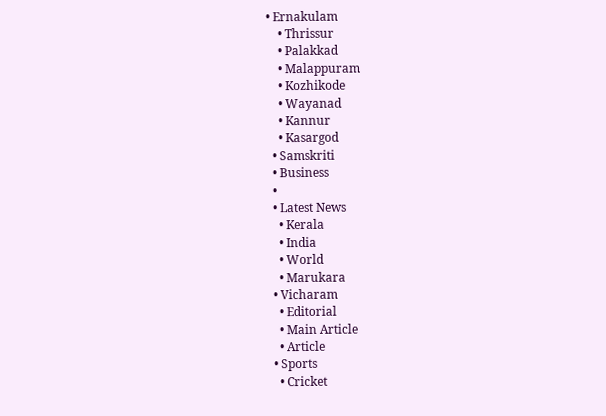• Ernakulam
    • Thrissur
    • Palakkad
    • Malappuram
    • Kozhikode
    • Wayanad
    • Kannur
    • Kasargod
  • Samskriti
  • Business
  •
  • Latest News
    • Kerala
    • India
    • World
    • Marukara
  • Vicharam
    • Editorial
    • Main Article
    • Article
  • Sports
    • Cricket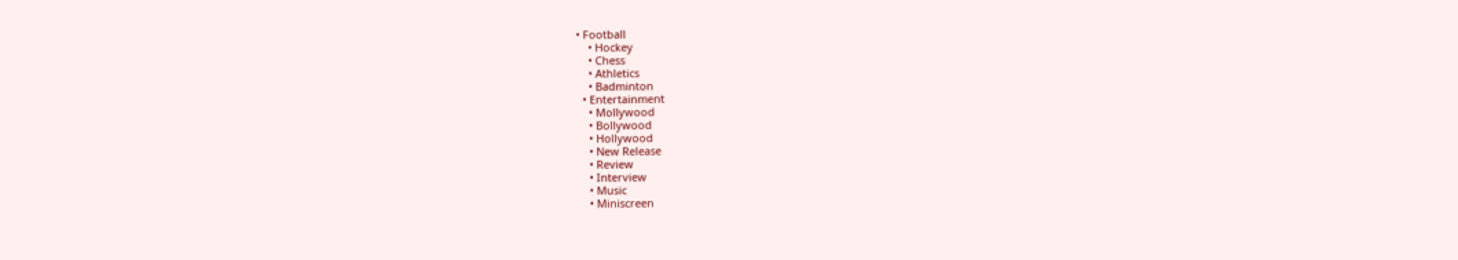• Football
    • Hockey
    • Chess
    • Athletics
    • Badminton
  • Entertainment
    • Mollywood
    • Bollywood
    • Hollywood
    • New Release
    • Review
    • Interview
    • Music
    • Miniscreen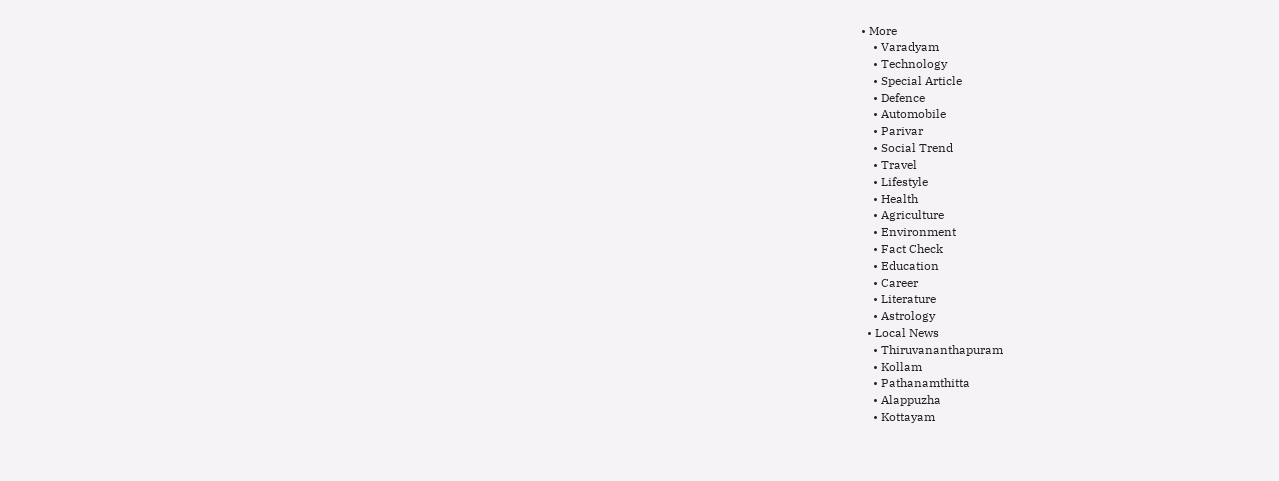• More
    • Varadyam
    • Technology
    • Special Article
    • Defence
    • Automobile
    • Parivar
    • Social Trend
    • Travel
    • Lifestyle
    • Health
    • Agriculture
    • Environment
    • Fact Check
    • Education
    • Career
    • Literature
    • Astrology
  • Local News
    • Thiruvananthapuram
    • Kollam
    • Pathanamthitta
    • Alappuzha
    • Kottayam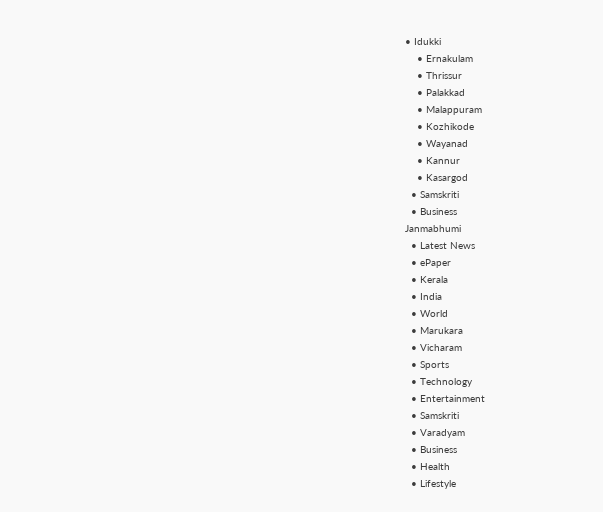• Idukki
    • Ernakulam
    • Thrissur
    • Palakkad
    • Malappuram
    • Kozhikode
    • Wayanad
    • Kannur
    • Kasargod
  • Samskriti
  • Business
Janmabhumi
  • Latest News
  • ePaper
  • Kerala
  • India
  • World
  • Marukara
  • Vicharam
  • Sports
  • Technology
  • Entertainment
  • Samskriti
  • Varadyam
  • Business
  • Health
  • Lifestyle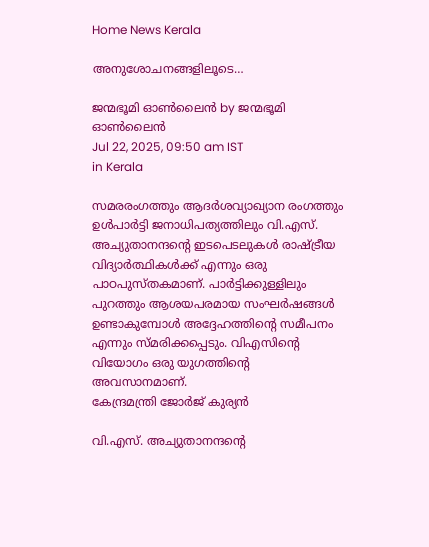Home News Kerala

അനുശോചനങ്ങളിലൂടെ…

ജന്മഭൂമി ഓണ്‍ലൈന്‍ by ജന്മഭൂമി ഓണ്‍ലൈന്‍
Jul 22, 2025, 09:50 am IST
in Kerala

സമരരംഗത്തും ആദര്‍ശവ്യാഖ്യാന രംഗത്തും ഉള്‍പാര്‍ട്ടി ജനാധിപത്യത്തിലും വി.എസ്. അച്യുതാനന്ദന്റെ ഇടപെടലുകള്‍ രാഷ്‌ട്രീയ വിദ്യാര്‍ത്ഥികള്‍ക്ക് എന്നും ഒരു പാഠപുസ്തകമാണ്. പാര്‍ട്ടിക്കുള്ളിലും പുറത്തും ആശയപരമായ സംഘര്‍ഷങ്ങള്‍ ഉണ്ടാകുമ്പോള്‍ അദ്ദേഹത്തിന്റെ സമീപനം എന്നും സ്മരിക്കപ്പെടും. വിഎസിന്റെ വിയോഗം ഒരു യുഗത്തിന്റെ അവസാനമാണ്.
കേന്ദ്രമന്ത്രി ജോര്‍ജ് കുര്യന്‍

വി.എസ്. അച്യുതാനന്ദന്റെ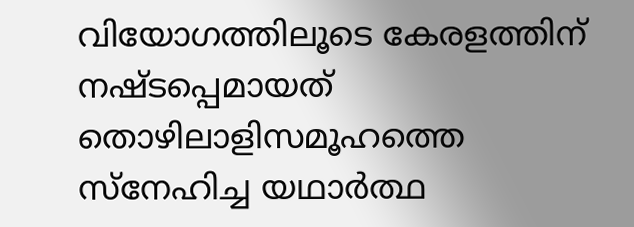വിയോഗത്തിലൂടെ കേരളത്തിന് നഷ്ടപ്പെമായത് തൊഴിലാളിസമൂഹത്തെ സ്‌നേഹിച്ച യഥാര്‍ത്ഥ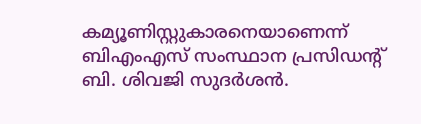കമ്യൂണിസ്റ്റുകാരനെയാണെന്ന് ബിഎംഎസ് സംസ്ഥാന പ്രസിഡന്റ് ബി. ശിവജി സുദര്‍ശന്‍.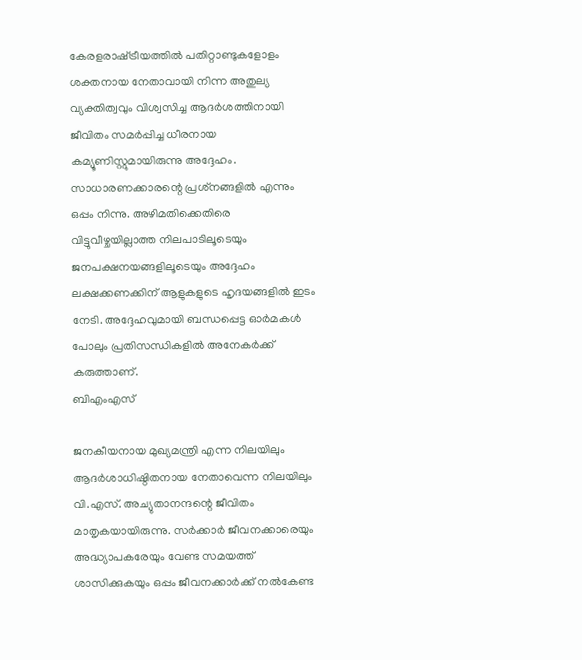കേരളരാഷ്‌ട്രീയത്തില്‍ പതിറ്റാണ്ടുകളോളം ശക്തനായ നേതാവായി നിന്ന അതുല്യ വ്യക്തിത്വവും വിശ്വസിച്ച ആദര്‍ശത്തിനായി ജീവിതം സമര്‍പ്പിച്ച ധീരനായ കമ്യൂണിസ്റ്റുമായിരുന്നു അദ്ദേഹം. സാധാരണക്കാരന്റെ പ്രശ്‌നങ്ങളില്‍ എന്നും ഒപ്പം നിന്നു. അഴിമതിക്കെതിരെ വിട്ടുവീഴ്ചയില്ലാത്ത നിലപാടിലൂടെയും ജനപക്ഷനയങ്ങളിലൂടെയും അദ്ദേഹം ലക്ഷക്കണക്കിന് ആളുകളുടെ ഹൃദയങ്ങളില്‍ ഇടം നേടി. അദ്ദേഹവുമായി ബന്ധപ്പെട്ട ഓര്‍മകള്‍ പോലും പ്രതിസന്ധികളില്‍ അനേകര്‍ക്ക് കരുത്താണ്.
ബിഎംഎസ്

ജനകീയനായ മുഖ്യമന്ത്രി എന്ന നിലയിലും ആദര്‍ശാധിഷ്ഠിതനായ നേതാവെന്ന നിലയിലും വി.എസ്. അച്യുതാനന്ദന്റെ ജീവിതം മാതൃകയായിരുന്നു. സര്‍ക്കാര്‍ ജീവനക്കാരെയും അദ്ധ്യാപകരേയും വേണ്ട സമയത്ത് ശാസിക്കുകയും ഒപ്പം ജീവനക്കാര്‍ക്ക് നല്‍കേണ്ട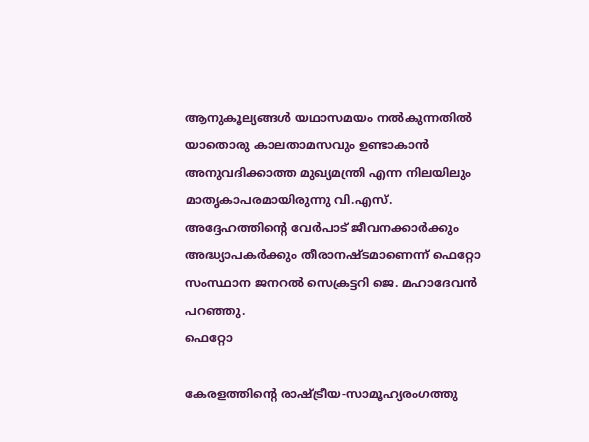ആനുകൂല്യങ്ങള്‍ യഥാസമയം നല്‍കുന്നതില്‍ യാതൊരു കാലതാമസവും ഉണ്ടാകാന്‍ അനുവദിക്കാത്ത മുഖ്യമന്ത്രി എന്ന നിലയിലും മാതൃകാപരമായിരുന്നു വി.എസ്. അദ്ദേഹത്തിന്റെ വേര്‍പാട് ജീവനക്കാര്‍ക്കും അദ്ധ്യാപകര്‍ക്കും തീരാനഷ്ടമാണെന്ന് ഫെറ്റോ സംസ്ഥാന ജനറല്‍ സെക്രട്ടറി ജെ. മഹാദേവന്‍ പറഞ്ഞു.
ഫെറ്റോ

കേരളത്തിന്റെ രാഷ്‌ട്രീയ-സാമൂഹ്യരംഗത്തു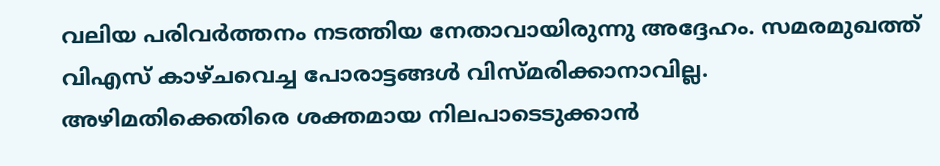വലിയ പരിവര്‍ത്തനം നടത്തിയ നേതാവായിരുന്നു അദ്ദേഹം. സമരമുഖത്ത് വിഎസ് കാഴ്ചവെച്ച പോരാട്ടങ്ങള്‍ വിസ്മരിക്കാനാവില്ല. അഴിമതിക്കെതിരെ ശക്തമായ നിലപാടെടുക്കാന്‍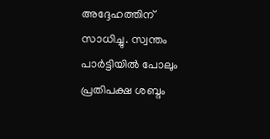അദ്ദേഹത്തിന് സാധിച്ചു. സ്വന്തം പാര്‍ട്ടിയില്‍ പോലും പ്രതിപക്ഷ ശബ്ദം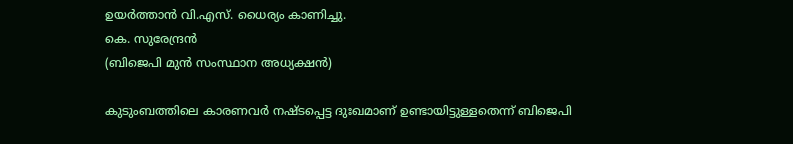ഉയര്‍ത്താന്‍ വി.എസ്. ധൈര്യം കാണിച്ചു.
കെ. സുരേന്ദ്രന്‍
(ബിജെപി മുന്‍ സംസ്ഥാന അധ്യക്ഷന്‍)

കുടുംബത്തിലെ കാരണവര്‍ നഷ്ടപ്പെട്ട ദുഃഖമാണ് ഉണ്ടായിട്ടുള്ളതെന്ന് ബിജെപി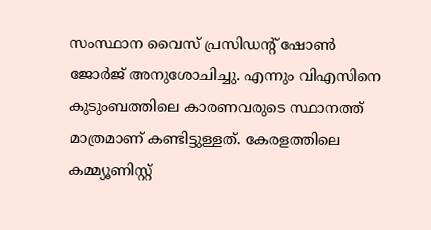സംസ്ഥാന വൈസ് പ്രസിഡന്റ് ഷോണ്‍ ജോര്‍ജ് അനുശോചിച്ചു. എന്നും വിഎസിനെ കുടുംബത്തിലെ കാരണവരുടെ സ്ഥാനത്ത് മാത്രമാണ് കണ്ടിട്ടുള്ളത്. കേരളത്തിലെ കമ്മ്യൂണിസ്റ്റ്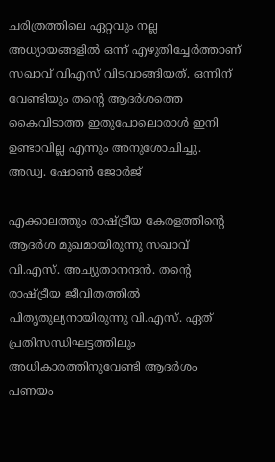ചരിത്രത്തിലെ ഏറ്റവും നല്ല അധ്യായങ്ങളില്‍ ഒന്ന് എഴുതിച്ചേര്‍ത്താണ് സഖാവ് വിഎസ് വിടവാങ്ങിയത്. ഒന്നിന് വേണ്ടിയും തന്റെ ആദര്‍ശത്തെ കൈവിടാത്ത ഇതുപോലൊരാള്‍ ഇനി ഉണ്ടാവില്ല എന്നും അനുശോചിച്ചു.
അഡ്വ. ഷോണ്‍ ജോര്‍ജ്

എക്കാലത്തും രാഷ്‌ട്രീയ കേരളത്തിന്റെ ആദര്‍ശ മുഖമായിരുന്നു സഖാവ് വി.എസ്. അച്യുതാനന്ദന്‍. തന്റെ രാഷ്‌ട്രീയ ജീവിതത്തില്‍ പിതൃതുല്യനായിരുന്നു വി.എസ്. ഏത് പ്രതിസന്ധിഘട്ടത്തിലും അധികാരത്തിനുവേണ്ടി ആദര്‍ശം പണയം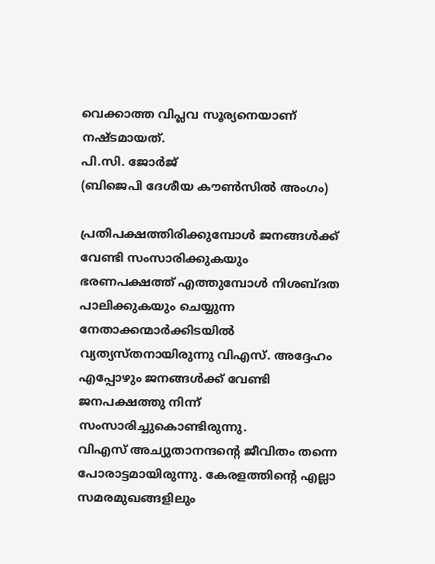വെക്കാത്ത വിപ്ലവ സൂര്യനെയാണ് നഷ്ടമായത്.
പി.സി. ജോര്‍ജ്
(ബിജെപി ദേശീയ കൗണ്‍സില്‍ അംഗം)

പ്രതിപക്ഷത്തിരിക്കുമ്പോള്‍ ജനങ്ങള്‍ക്ക് വേണ്ടി സംസാരിക്കുകയും ഭരണപക്ഷത്ത് എത്തുമ്പോള്‍ നിശബ്ദത പാലിക്കുകയും ചെയ്യുന്ന നേതാക്കന്മാര്‍ക്കിടയില്‍ വ്യത്യസ്തനായിരുന്നു വിഎസ്. അദ്ദേഹം എപ്പോഴും ജനങ്ങള്‍ക്ക് വേണ്ടി ജനപക്ഷത്തു നിന്ന് സംസാരിച്ചുകൊണ്ടിരുന്നു.
വിഎസ് അച്യുതാനന്ദന്റെ ജീവിതം തന്നെ പോരാട്ടമായിരുന്നു. കേരളത്തിന്റെ എല്ലാ സമരമുഖങ്ങളിലും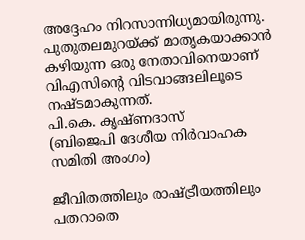അദ്ദേഹം നിറസാന്നിധ്യമായിരുന്നു. പുതുതലമുറയ്‌ക്ക് മാതൃകയാക്കാന്‍ കഴിയുന്ന ഒരു നേതാവിനെയാണ് വിഎസിന്റെ വിടവാങ്ങലിലൂടെ നഷ്ടമാകുന്നത്.
പി.കെ. കൃഷ്ണദാസ്
(ബിജെപി ദേശീയ നിര്‍വാഹക സമിതി അംഗം)

ജീവിതത്തിലും രാഷ്‌ട്രീയത്തിലും പതറാതെ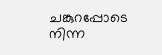ചങ്കുറപ്പോടെ നിന്ന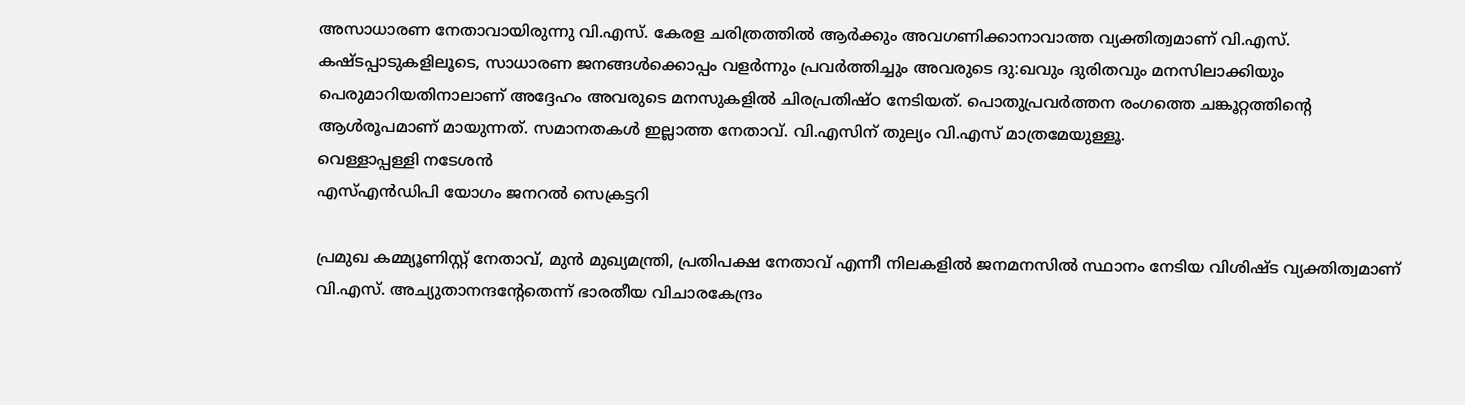അസാധാരണ നേതാവായിരുന്നു വി.എസ്. കേരള ചരിത്രത്തില്‍ ആര്‍ക്കും അവഗണിക്കാനാവാത്ത വ്യക്തിത്വമാണ് വി.എസ്. കഷ്ടപ്പാടുകളിലൂടെ, സാധാരണ ജനങ്ങള്‍ക്കൊപ്പം വളര്‍ന്നും പ്രവര്‍ത്തിച്ചും അവരുടെ ദു:ഖവും ദുരിതവും മനസിലാക്കിയും പെരുമാറിയതിനാലാണ് അദ്ദേഹം അവരുടെ മനസുകളില്‍ ചിരപ്രതിഷ്ഠ നേടിയത്. പൊതുപ്രവര്‍ത്തന രംഗത്തെ ചങ്കൂറ്റത്തിന്റെ ആള്‍രൂപമാണ് മായുന്നത്. സമാനതകള്‍ ഇല്ലാത്ത നേതാവ്. വി.എസിന് തുല്യം വി.എസ് മാത്രമേയുള്ളൂ.
വെള്ളാപ്പള്ളി നടേശന്‍
എസ്എന്‍ഡിപി യോഗം ജനറല്‍ സെക്രട്ടറി

പ്രമുഖ കമ്മ്യൂണിസ്റ്റ് നേതാവ്, മുന്‍ മുഖ്യമന്ത്രി, പ്രതിപക്ഷ നേതാവ് എന്നീ നിലകളില്‍ ജനമനസില്‍ സ്ഥാനം നേടിയ വിശിഷ്ട വ്യക്തിത്വമാണ് വി.എസ്. അച്യുതാനന്ദന്റേതെന്ന് ഭാരതീയ വിചാരകേന്ദ്രം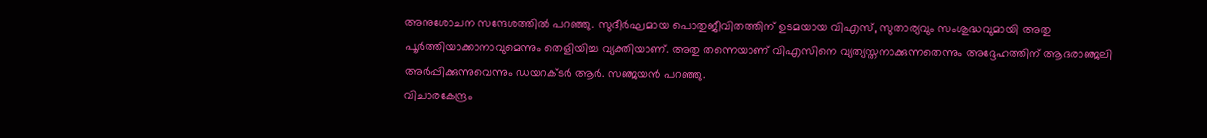അനുശോചന സന്ദേശത്തില്‍ പറഞ്ഞു. സുദീര്‍ഘമായ പൊതുജീവിതത്തിന് ഉടമയായ വിഎസ്, സുതാര്യവും സംശുദ്ധവുമായി അതു പൂര്‍ത്തിയാക്കാനാവുമെന്നും തെളിയിച്ച വ്യക്തിയാണ്. അതു തന്നെയാണ് വിഎസിനെ വ്യത്യസ്തനാക്കുന്നതെന്നും അദ്ദേഹത്തിന് ആദരാഞ്ജലി അര്‍പ്പിക്കുന്നുവെന്നും ഡയറക്ടര്‍ ആര്‍. സഞ്ജയന്‍ പറഞ്ഞു.
വിചാരകേന്ദ്രം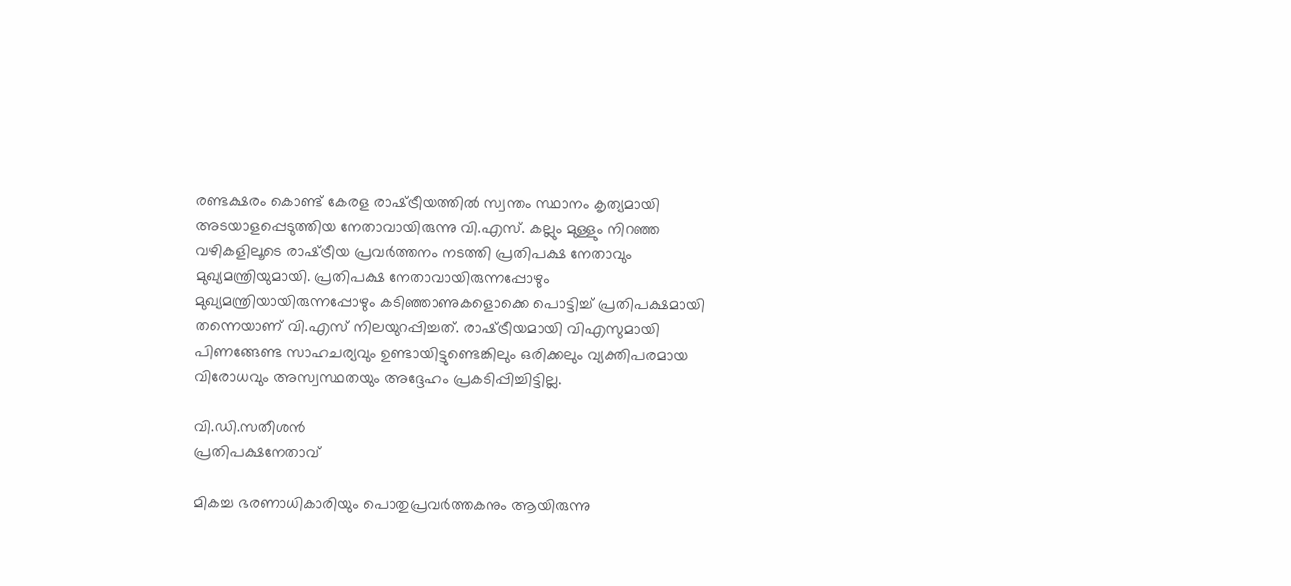രണ്ടക്ഷരം കൊണ്ട് കേരള രാഷ്‌ട്രീയത്തില്‍ സ്വന്തം സ്ഥാനം കൃത്യമായി അടയാളപ്പെടുത്തിയ നേതാവായിരുന്നു വി.എസ്. കല്ലും മുള്ളും നിറഞ്ഞ വഴികളിലൂടെ രാഷ്‌ട്രീയ പ്രവര്‍ത്തനം നടത്തി പ്രതിപക്ഷ നേതാവും മുഖ്യമന്ത്രിയുമായി. പ്രതിപക്ഷ നേതാവായിരുന്നപ്പോഴും മുഖ്യമന്ത്രിയായിരുന്നപ്പോഴും കടിഞ്ഞാണുകളൊക്കെ പൊട്ടിച്ച് പ്രതിപക്ഷമായി തന്നെയാണ് വി.എസ് നിലയുറപ്പിച്ചത്. രാഷ്‌ട്രീയമായി വിഎസുമായി പിണങ്ങേണ്ട സാഹചര്യവും ഉണ്ടായിട്ടുണ്ടെങ്കിലും ഒരിക്കലും വ്യക്തിപരമായ വിരോധവും അസ്വസ്ഥതയും അദ്ദേഹം പ്രകടിപ്പിച്ചിട്ടില്ല.

വി.ഡി.സതീശന്‍
പ്രതിപക്ഷനേതാവ്

മികച്ച ഭരണാധികാരിയും പൊതുപ്രവര്‍ത്തകനും ആയിരുന്നു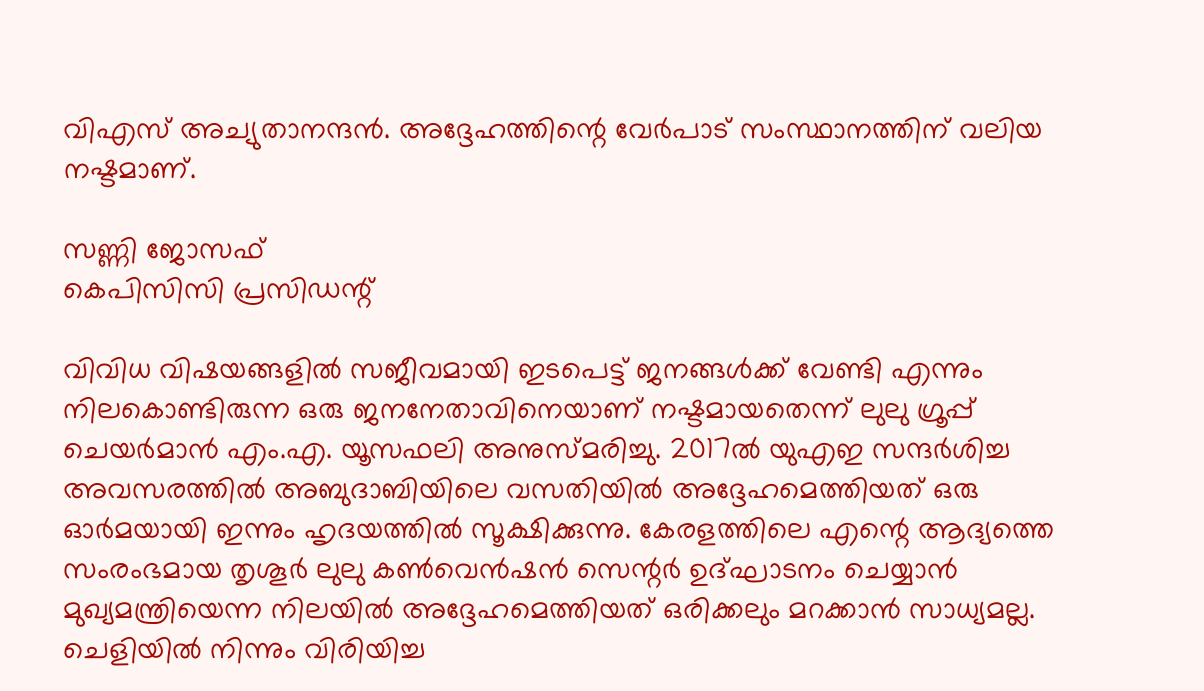വിഎസ് അച്യുതാനന്ദന്‍. അദ്ദേഹത്തിന്റെ വേര്‍പാട് സംസ്ഥാനത്തിന് വലിയ നഷ്ടമാണ്.

സണ്ണി ജോസഫ്
കെപിസിസി പ്രസിഡന്റ്

വിവിധ വിഷയങ്ങളില്‍ സജീവമായി ഇടപെട്ട് ജനങ്ങള്‍ക്ക് വേണ്ടി എന്നും നിലകൊണ്ടിരുന്ന ഒരു ജനനേതാവിനെയാണ് നഷ്ടമായതെന്ന് ലുലു ഗ്രൂപ്പ് ചെയര്‍മാന്‍ എം.എ. യൂസഫലി അനുസ്മരിച്ചു. 2017ല്‍ യുഎഇ സന്ദര്‍ശിച്ച അവസരത്തില്‍ അബുദാബിയിലെ വസതിയില്‍ അദ്ദേഹമെത്തിയത് ഒരു ഓര്‍മയായി ഇന്നും ഹൃദയത്തില്‍ സൂക്ഷിക്കുന്നു. കേരളത്തിലെ എന്റെ ആദ്യത്തെ സംരംഭമായ തൃശൂര്‍ ലുലു കണ്‍വെന്‍ഷന്‍ സെന്റര്‍ ഉദ്ഘാടനം ചെയ്യാന്‍ മുഖ്യമന്ത്രിയെന്ന നിലയില്‍ അദ്ദേഹമെത്തിയത് ഒരിക്കലും മറക്കാന്‍ സാധ്യമല്ല. ചെളിയില്‍ നിന്നും വിരിയിച്ച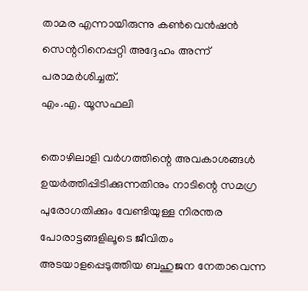താമര എന്നായിരുന്നു കണ്‍വെന്‍ഷന്‍ സെന്ററിനെപ്പറ്റി അദ്ദേഹം അന്ന് പരാമര്‍ശിച്ചത്.
എം.എ. യൂസഫലി

തൊഴിലാളി വര്‍ഗത്തിന്റെ അവകാശങ്ങള്‍ ഉയര്‍ത്തിപ്പിടിക്കുന്നതിനും നാടിന്റെ സമഗ്ര പുരോഗതിക്കും വേണ്ടിയുള്ള നിരന്തര പോരാട്ടങ്ങളിലൂടെ ജീവിതം അടയാളപ്പെടുത്തിയ ബഹുജന നേതാവെന്ന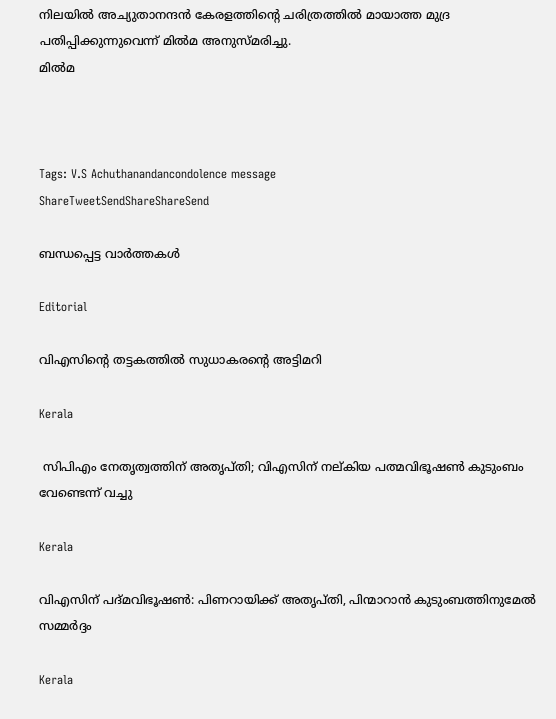നിലയില്‍ അച്യുതാനന്ദന്‍ കേരളത്തിന്റെ ചരിത്രത്തില്‍ മായാത്ത മുദ്ര പതിപ്പിക്കുന്നുവെന്ന് മില്‍മ അനുസ്മരിച്ചു.
മില്‍മ



Tags: V.S Achuthanandancondolence message
ShareTweetSendShareShareSend

ബന്ധപ്പെട്ട വാര്‍ത്തകള്‍

Editorial

വിഎസിന്റെ തട്ടകത്തില്‍ സുധാകരന്റെ അട്ടിമറി

Kerala

 സിപിഎം നേതൃത്വത്തിന് അതൃപ്തി; വിഎസിന് നല്കിയ പത്മവിഭൂഷണ്‍ കുടുംബം വേണ്ടെന്ന് വച്ചു

Kerala

വിഎസിന് പദ്മവിഭൂഷണ്‍: പിണറായിക്ക് അതൃപ്തി, പിന്മാറാൻ കുടുംബത്തിനുമേല്‍ സമ്മര്‍ദ്ദം

Kerala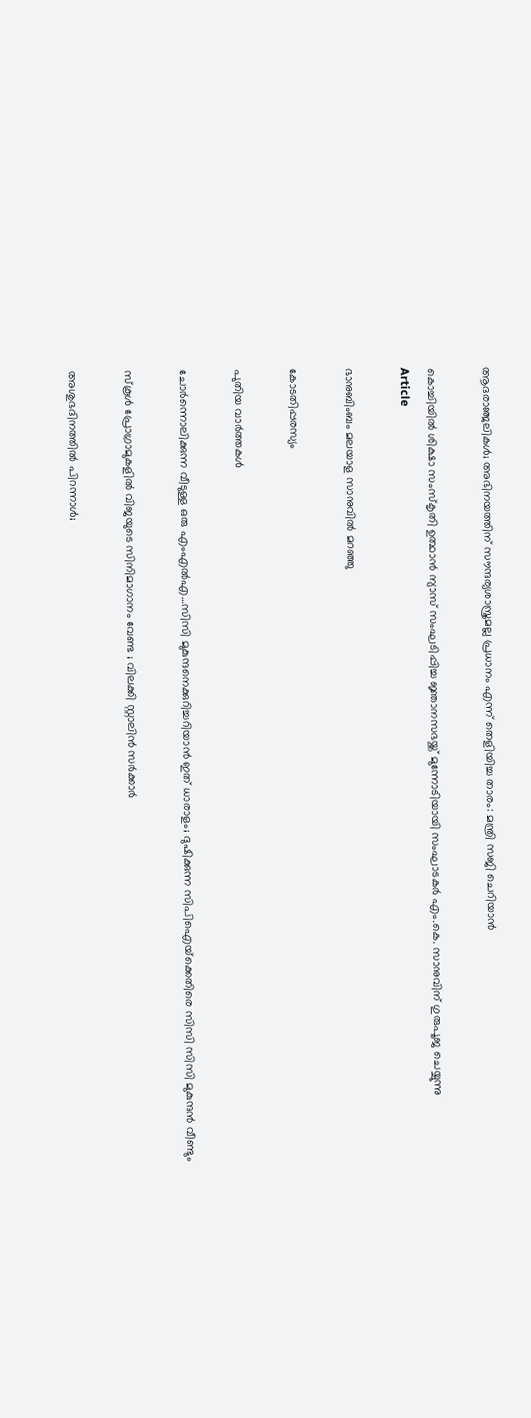ആദരാഞ്ജലികള്‍; അഭിനയത്തിന് സൗന്ദര്യശാസ്ത്രമല്ല പ്രധാനം എന്ന് തെളിയിച്ച താരം: മന്ത്രി സജി ചെറിയാന്‍

കൊച്ചിയില്‍ ശിക്ഷാ സംസ്‌കൃതി ഉത്ഥാന്‍ ന്യാസ് സംഘടിപ്പിച്ച ജ്ഞാനസഭയ്ക്ക് മുന്നോടിയായി സംഘാടകര്‍ എം.കെ. സാനുവിന് ഗുരുപൂജ ചെയ്യുന്നു
Article

ഭാനുബിംബം മലയാള സാനുവില്‍ മറഞ്ഞു

കോടതിപ്പരസ്യം

പുതിയ വാര്‍ത്തകള്‍

ചോര്‍ന്നൊലിക്കുന്ന വീടുള്ള ഒരു എംഎല്‍എ…സിസി മുകുന്ദനെക്കുറിച്ചറിയാന്‍ ഇത് ധാരാളം; ദുഷിക്കുന്ന സിപിഐയ്‌ക്കെതിരെ സിസി സിസി മുകുന്ദന്‍ വീണ്ടും

സ്കൂൾ പ്രോഗ്രാമുകളിൽ വിജയുടെ സിനിമാഗാനം വേണ്ട ; വിലക്കി സ്റ്റാലിൻ സർക്കാർ

അശുഭദിനത്തിൽ പിറന്നാൾ;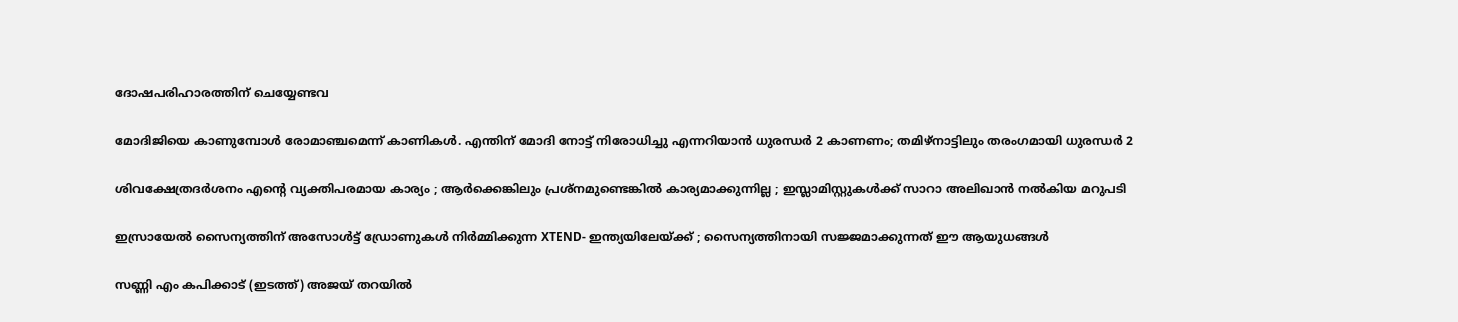ദോഷപരിഹാരത്തിന് ചെയ്യേണ്ടവ

മോദിജിയെ കാണുമ്പോള്‍ രോമാഞ്ചമെന്ന് കാണികള്‍. എന്തിന് മോദി നോട്ട് നിരോധിച്ചു എന്നറിയാന്‍ ധുരന്ധര്‍ 2 കാണണം; തമിഴ്നാട്ടിലും തരംഗമായി ധുരന്ധര്‍ 2

ശിവക്ഷേത്രദർശനം എന്റെ വ്യക്തിപരമായ കാര്യം ; ആർക്കെങ്കിലും പ്രശ്‌നമുണ്ടെങ്കിൽ കാര്യമാക്കുന്നില്ല ; ഇസ്ലാമിസ്റ്റുകൾക്ക് സാറാ അലിഖാൻ നൽകിയ മറുപടി

ഇസ്രായേൽ സൈന്യത്തിന് അസോൾട്ട് ഡ്രോണുകൾ നിർമ്മിക്കുന്ന XTEND- ഇന്ത്യയിലേയ്‌ക്ക് ; സൈന്യത്തിനായി സജ്ജമാക്കുന്നത് ഈ ആയുധങ്ങൾ

സണ്ണി എം കപിക്കാട് (ഇടത്ത്) അജയ് തറയില്‍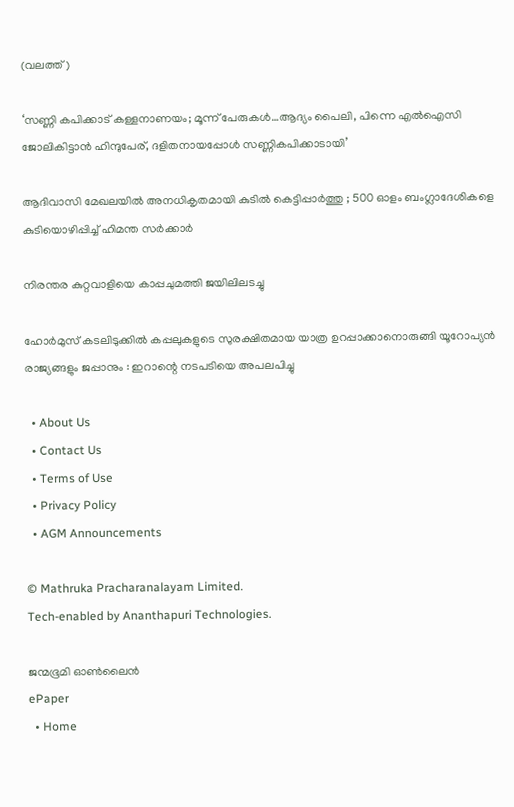(വലത്ത്)

‘സണ്ണി കപിക്കാട് കള്ളനാണയം; മൂന്ന് പേരുകള്‍…ആദ്യം പൈലി, പിന്നെ എല്‍ഐസി ജോലികിട്ടാന്‍ ഹിന്ദുപേര്, ദളിതനായപ്പോള്‍ സണ്ണികപിക്കാടായി’

ആദിവാസി മേഖലയിൽ അനധികൃതമായി കുടിൽ കെട്ടിപ്പാർത്തു ; 500 ഓളം ബംഗ്ലാദേശികളെ കുടിയൊഴിപ്പിച്ച് ഹിമന്ത സർക്കാർ

നിരന്തര കുറ്റവാളിയെ കാപ്പചുമത്തി ജയിലിലടച്ചു

ഹോർമുസ് കടലിടുക്കിൽ കപ്പലുകളുടെ സുരക്ഷിതമായ യാത്ര ഉറപ്പാക്കാനൊരുങ്ങി യൂറോപ്യൻ രാജ്യങ്ങളും ജപ്പാനും : ഇറാന്റെ നടപടിയെ അപലപിച്ചു

  • About Us
  • Contact Us
  • Terms of Use
  • Privacy Policy
  • AGM Announcements

© Mathruka Pracharanalayam Limited.
Tech-enabled by Ananthapuri Technologies.

ജന്മഭൂമി ഓണ്‍ലൈന്‍
ePaper
  • Home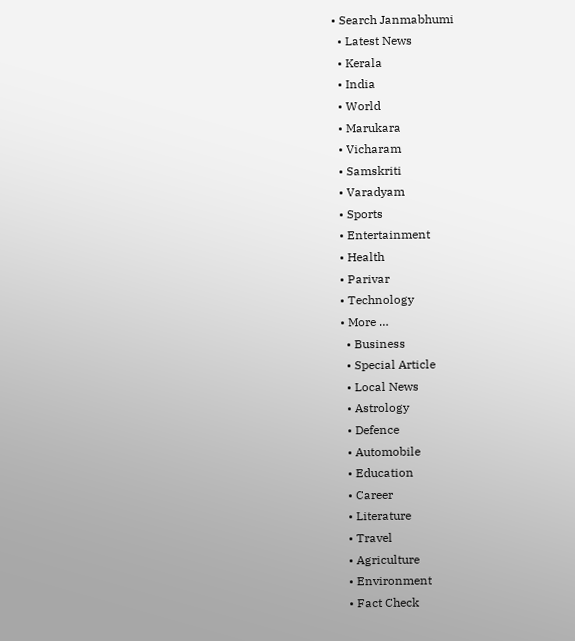• Search Janmabhumi
  • Latest News
  • Kerala
  • India
  • World
  • Marukara
  • Vicharam
  • Samskriti
  • Varadyam
  • Sports
  • Entertainment
  • Health
  • Parivar
  • Technology
  • More …
    • Business
    • Special Article
    • Local News
    • Astrology
    • Defence
    • Automobile
    • Education
    • Career
    • Literature
    • Travel
    • Agriculture
    • Environment
    • Fact Check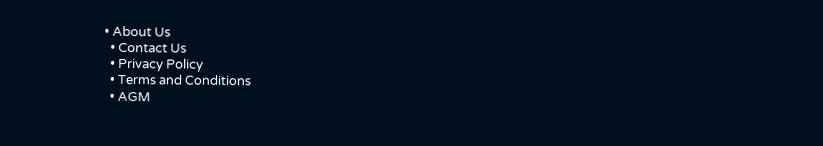• About Us
  • Contact Us
  • Privacy Policy
  • Terms and Conditions
  • AGM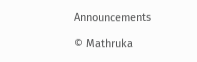Announcements

© Mathruka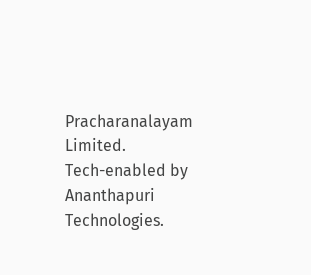Pracharanalayam Limited.
Tech-enabled by Ananthapuri Technologies.